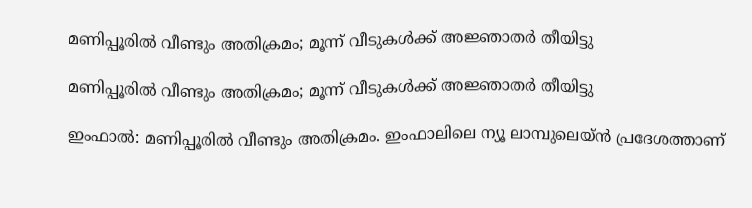മണിപ്പൂരിൽ വീണ്ടും അതിക്രമം; മൂന്ന് വീടുകൾക്ക് അജ്ഞാതർ തീയിട്ടു

മണിപ്പൂരിൽ വീണ്ടും അതിക്രമം; മൂന്ന് വീടുകൾക്ക് അജ്ഞാതർ തീയിട്ടു

ഇംഫാൽ: മണിപ്പൂരിൽ വീണ്ടും അതിക്രമം. ഇംഫാലിലെ ന്യൂ ലാമ്പുലെയ്ൻ പ്രദേശത്താണ്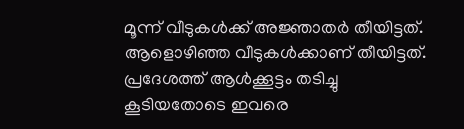മൂന്ന് വീടുകൾക്ക് അജ്ഞാതർ തീയിട്ടത്. ആളൊഴിഞ്ഞ വീടുകൾക്കാണ് തീയിട്ടത്. പ്രദേശത്ത് ആൾക്കൂട്ടം തടിച്ചു കൂടിയതോടെ ഇവരെ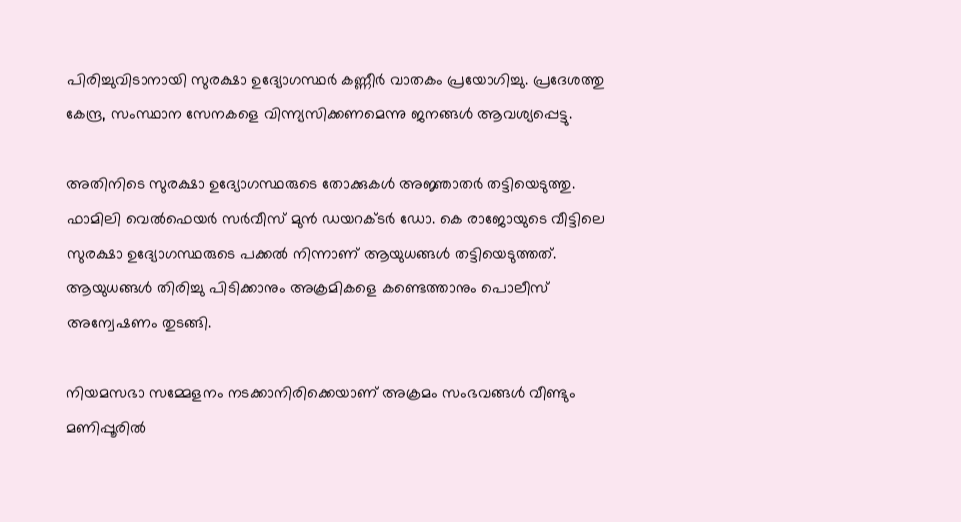പിരിച്ചുവിടാനായി സുരക്ഷാ ഉദ്യോഗസ്ഥർ കണ്ണീർ വാതകം പ്രയോഗിച്ചു. പ്രദേശത്തു കേന്ദ്ര, സംസ്ഥാന സേനകളെ വിന്ന്യസിക്കണമെന്നു ജനങ്ങൾ ആവശ്യപ്പെട്ടു.

അതിനിടെ സുരക്ഷാ ഉദ്യോഗസ്ഥരുടെ തോക്കുകൾ അജ്ഞാതർ തട്ടിയെടുത്തു. ഫാമിലി വെൽഫെയർ സർവീസ് മുൻ ഡയറക്ടർ ഡോ. കെ രാജോയുടെ വീട്ടിലെ സുരക്ഷാ ഉദ്യോഗസ്ഥരുടെ പക്കൽ നിന്നാണ് ആയുധങ്ങൾ തട്ടിയെടുത്തത്. ആയുധങ്ങൾ തിരിച്ചു പിടിക്കാനും അക്രമികളെ കണ്ടെത്താനും പൊലീസ് അന്വേഷണം തുടങ്ങി.

നിയമസഭാ സമ്മേളനം നടക്കാനിരിക്കെയാണ് അക്രമം സംഭവങ്ങൾ വീണ്ടും മണിപ്പൂരിൽ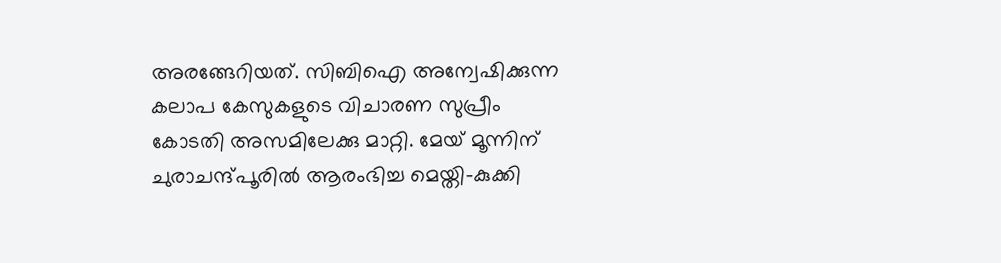അരങ്ങേറിയത്. സിബിഐ അന്വേഷിക്കുന്ന കലാപ കേസുകളുടെ വിചാരണ സുപ്രീം കോടതി അസമിലേക്കു മാറ്റി. മേയ് മൂന്നിന് ചുരാചന്ദ്പൂരിൽ ആരംഭിച്ച മെയ്തി-കുക്കി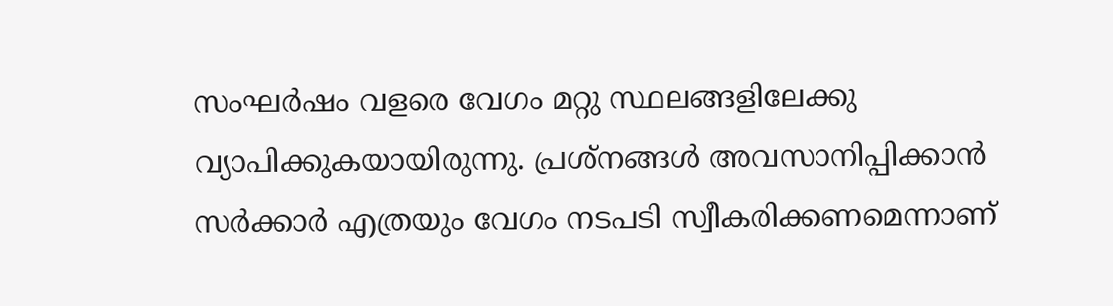സംഘർഷം വളരെ വേഗം മറ്റു സ്ഥലങ്ങളിലേക്കു വ്യാപിക്കുകയായിരുന്നു. പ്രശ്‌നങ്ങൾ അവസാനിപ്പിക്കാൻ സർക്കാർ എത്രയും വേഗം നടപടി സ്വീകരിക്കണമെന്നാണ്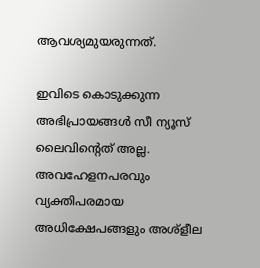ആവശ്യമുയരുന്നത്.

ഇവിടെ കൊടുക്കുന്ന അഭിപ്രായങ്ങള്‍ സീ ന്യൂസ് ലൈവിന്റെത് അല്ല. അവഹേളനപരവും വ്യക്തിപരമായ അധിക്ഷേപങ്ങളും അശ്‌ളീല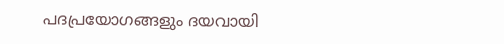പദപ്രയോഗങ്ങളും ദയവായി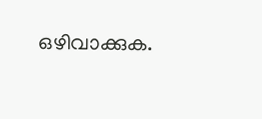ഒഴിവാക്കുക.